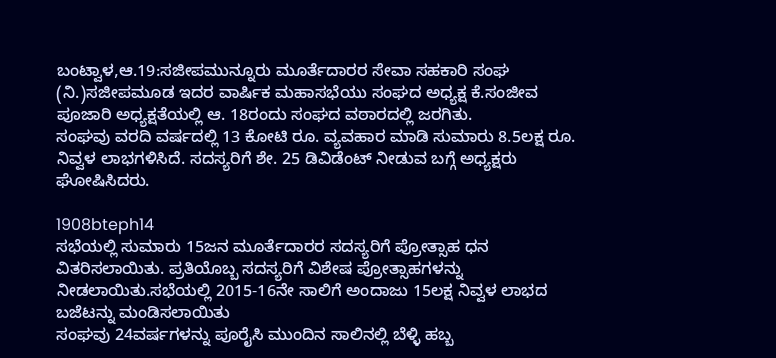ಬಂಟ್ವಾಳ,ಆ.19:ಸಜೀಪಮುನ್ನೂರು ಮೂರ್ತೆದಾರರ ಸೇವಾ ಸಹಕಾರಿ ಸಂಘ (ನಿ.)ಸಜೀಪಮೂಡ ಇದರ ವಾರ್ಷಿಕ ಮಹಾಸಭೆಯು ಸಂಘದ ಅಧ್ಯಕ್ಷ ಕೆ.ಸಂಜೀವ ಪೂಜಾರಿ ಅಧ್ಯಕ್ಷತೆಯಲ್ಲಿ ಆ. 18ರಂದು ಸಂಘದ ವಠಾರದಲ್ಲಿ ಜರಗಿತು.
ಸಂಘವು ವರದಿ ವರ್ಷದಲ್ಲಿ 13 ಕೋಟಿ ರೂ. ವ್ಯವಹಾರ ಮಾಡಿ ಸುಮಾರು 8.5ಲಕ್ಷ ರೂ. ನಿವ್ವಳ ಲಾಭಗಳಿಸಿದೆ. ಸದಸ್ಯರಿಗೆ ಶೇ. 25 ಡಿವಿಡೆಂಟ್ ನೀಡುವ ಬಗ್ಗೆ ಅಧ್ಯಕ್ಷರು ಘೋಷಿಸಿದರು.

1908bteph14
ಸಭೆಯಲ್ಲಿ ಸುಮಾರು 15ಜನ ಮೂರ್ತೆದಾರರ ಸದಸ್ಯರಿಗೆ ಪ್ರೋತ್ಸಾಹ ಧನ ವಿತರಿಸಲಾಯಿತು. ಪ್ರತಿಯೊಬ್ಬ ಸದಸ್ಯರಿಗೆ ವಿಶೇಷ ಪ್ರೋತ್ಸಾಹಗಳನ್ನು ನೀಡಲಾಯಿತು.ಸಭೆಯಲ್ಲಿ 2015-16ನೇ ಸಾಲಿಗೆ ಅಂದಾಜು 15ಲಕ್ಷ ನಿವ್ವಳ ಲಾಭದ ಬಜೆಟನ್ನು ಮಂಡಿಸಲಾಯಿತು
ಸಂಘವು 24ವರ್ಷಗಳನ್ನು ಪೂರೈಸಿ ಮುಂದಿನ ಸಾಲಿನಲ್ಲಿ ಬೆಳ್ಳಿ ಹಬ್ಬ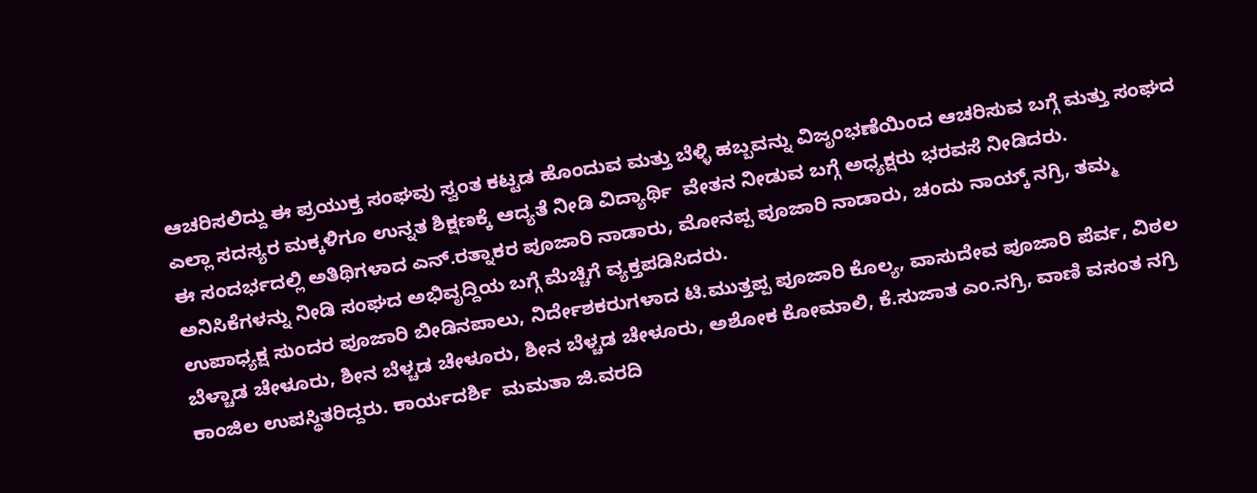ಆಚರಿಸಲಿದ್ದು ಈ ಪ್ರಯುಕ್ತ ಸಂಘವು ಸ್ವಂತ ಕಟ್ಟಡ ಹೊಂದುವ ಮತ್ತು ಬೆಳ್ಳಿ ಹಬ್ಬವನ್ನು ವಿಜೃಂಭಣೆಯಿಂದ ಆಚರಿಸುವ ಬಗ್ಗೆ ಮತ್ತು ಸಂಘದ ಎಲ್ಲಾ ಸದಸ್ಯರ ಮಕ್ಕಳಿಗೂ ಉನ್ನತ ಶಿಕ್ಷಣಕ್ಕೆ ಆದ್ಯತೆ ನೀಡಿ ವಿದ್ಯಾರ್ಥಿ  ವೇತನ ನೀಡುವ ಬಗ್ಗೆ ಅಧ್ಯಕ್ಷರು ಭರವಸೆ ನೀಡಿದರು.
ಈ ಸಂದರ್ಭದಲ್ಲಿ ಅತಿಥಿಗಳಾದ ಎನ್.ರತ್ನಾಕರ ಪೂಜಾರಿ ನಾಡಾರು, ಮೋನಪ್ಪ ಪೂಜಾರಿ ನಾಡಾರು, ಚಂದು ನಾಯ್ಕ್ ನಗ್ರಿ, ತಮ್ಮ ಅನಿಸಿಕೆಗಳನ್ನು ನೀಡಿ ಸಂಘದ ಅಭಿವೃದ್ದಿಯ ಬಗ್ಗೆ ಮೆಚ್ಚಿಗೆ ವ್ಯಕ್ತಪಡಿಸಿದರು.
ಉಪಾಧ್ಯಕ್ಷ ಸುಂದರ ಪೂಜಾರಿ ಬೀಡಿನಪಾಲು, ನಿರ್ದೇಶಕರುಗಳಾದ ಟಿ.ಮುತ್ತಪ್ಪ ಪೂಜಾರಿ ಕೊಲ್ಯ, ವಾಸುದೇವ ಪೂಜಾರಿ ಪೆರ್ವ, ವಿಠಲ ಬೆಳ್ಚಾಡ ಚೇಳೂರು, ಶೀನ ಬೆಳ್ಚಡ ಚೇಳೂರು, ಶೀನ ಬೆಳ್ಚಡ ಚೇಳೂರು, ಅಶೋಕ ಕೋಮಾಲಿ, ಕೆ.ಸುಜಾತ ಎಂ.ನಗ್ರಿ, ವಾಣಿ ವಸಂತ ನಗ್ರಿ ಕಾಂಜಿಲ ಉಪಸ್ಥಿತರಿದ್ದರು. ಕಾರ್ಯದರ್ಶಿ  ಮಮತಾ ಜಿ.ವರದಿ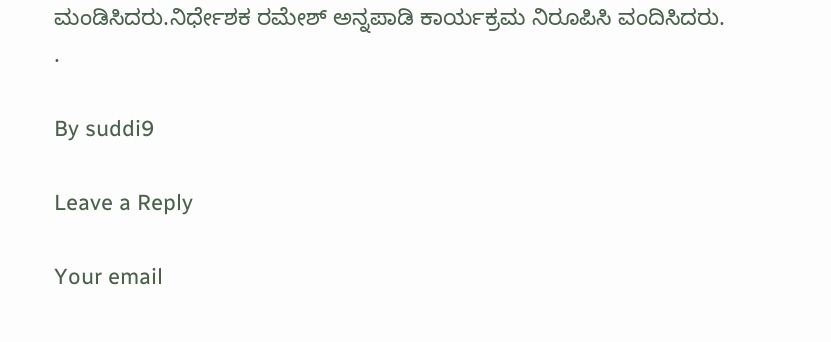ಮಂಡಿಸಿದರು.ನಿರ್ಧೇಶಕ ರಮೇಶ್ ಅನ್ನಪಾಡಿ ಕಾರ್ಯಕ್ರಮ ನಿರೂಪಿಸಿ ವಂದಿಸಿದರು.
.

By suddi9

Leave a Reply

Your email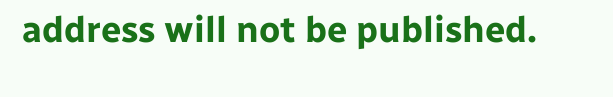address will not be published.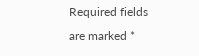Required fields are marked *